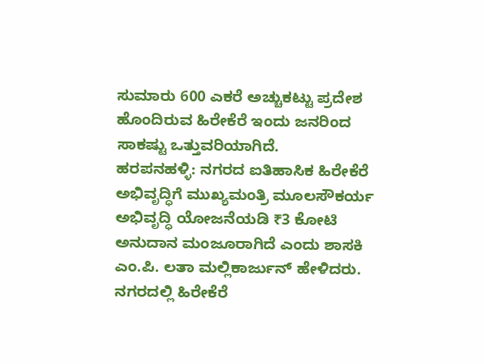ಸುಮಾರು 600 ಎಕರೆ ಅಚ್ಚುಕಟ್ಟು ಪ್ರದೇಶ ಹೊಂದಿರುವ ಹಿರೇಕೆರೆ ಇಂದು ಜನರಿಂದ ಸಾಕಷ್ಟು ಒತ್ತುವರಿಯಾಗಿದೆ.
ಹರಪನಹಳ್ಳಿ: ನಗರದ ಐತಿಹಾಸಿಕ ಹಿರೇಕೆರೆ ಅಭಿವೃದ್ಧಿಗೆ ಮುಖ್ಯಮಂತ್ರಿ ಮೂಲಸೌಕರ್ಯ ಅಭಿವೃದ್ಧಿ ಯೋಜನೆಯಡಿ ₹3 ಕೋಟಿ ಅನುದಾನ ಮಂಜೂರಾಗಿದೆ ಎಂದು ಶಾಸಕಿ ಎಂ.ಪಿ. ಲತಾ ಮಲ್ಲಿಕಾರ್ಜುನ್ ಹೇಳಿದರು.
ನಗರದಲ್ಲಿ ಹಿರೇಕೆರೆ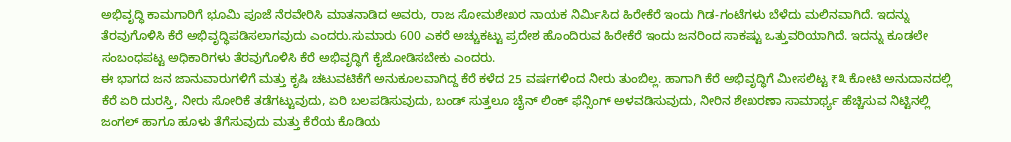ಅಭಿವೃದ್ಧಿ ಕಾಮಗಾರಿಗೆ ಭೂಮಿ ಪೂಜೆ ನೆರವೇರಿಸಿ ಮಾತನಾಡಿದ ಅವರು, ರಾಜ ಸೋಮಶೇಖರ ನಾಯಕ ನಿರ್ಮಿಸಿದ ಹಿರೇಕೆರೆ ಇಂದು ಗಿಡ-ಗಂಟೆಗಳು ಬೆಳೆದು ಮಲಿನವಾಗಿದೆ. ಇದನ್ನು ತೆರವುಗೊಳಿಸಿ ಕೆರೆ ಅಭಿವೃದ್ಧಿಪಡಿಸಲಾಗವುದು ಎಂದರು.ಸುಮಾರು 600 ಎಕರೆ ಅಚ್ಚುಕಟ್ಟು ಪ್ರದೇಶ ಹೊಂದಿರುವ ಹಿರೇಕೆರೆ ಇಂದು ಜನರಿಂದ ಸಾಕಷ್ಟು ಒತ್ತುವರಿಯಾಗಿದೆ. ಇದನ್ನು ಕೂಡಲೇ ಸಂಬಂಧಪಟ್ಟ ಅಧಿಕಾರಿಗಳು ತೆರವುಗೊಳಿಸಿ ಕೆರೆ ಅಭಿವೃದ್ಧಿಗೆ ಕೈಜೋಡಿಸಬೇಕು ಎಂದರು.
ಈ ಭಾಗದ ಜನ ಜಾನುವಾರುಗಳಿಗೆ ಮತ್ತು ಕೃಷಿ ಚಟುವಟಿಕೆಗೆ ಅನುಕೂಲವಾಗಿದ್ದ ಕೆರೆ ಕಳೆದ 25 ವರ್ಷಗಳಿಂದ ನೀರು ತುಂಬಿಲ್ಲ. ಹಾಗಾಗಿ ಕೆರೆ ಅಭಿವೃದ್ಧಿಗೆ ಮೀಸಲಿಟ್ಟ ₹೩ ಕೋಟಿ ಅನುದಾನದಲ್ಲಿ ಕೆರೆ ಏರಿ ದುರಸ್ತಿ, ನೀರು ಸೋರಿಕೆ ತಡೆಗಟ್ಟುವುದು, ಏರಿ ಬಲಪಡಿಸುವುದು, ಬಂಡ್ ಸುತ್ತಲೂ ಚೈನ್ ಲಿಂಕ್ ಫೆನ್ಸಿಂಗ್ ಅಳವಡಿಸುವುದು, ನೀರಿನ ಶೇಖರಣಾ ಸಾಮಾರ್ಥ್ಯ ಹೆಚ್ಚಿಸುವ ನಿಟ್ಟಿನಲ್ಲಿ ಜಂಗಲ್ ಹಾಗೂ ಹೂಳು ತೆಗೆಸುವುದು ಮತ್ತು ಕೆರೆಯ ಕೊಡಿಯ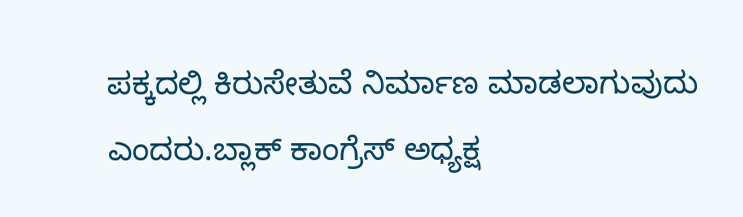ಪಕ್ಕದಲ್ಲಿ ಕಿರುಸೇತುವೆ ನಿರ್ಮಾಣ ಮಾಡಲಾಗುವುದು ಎಂದರು.ಬ್ಲಾಕ್ ಕಾಂಗ್ರೆಸ್ ಅಧ್ಯಕ್ಷ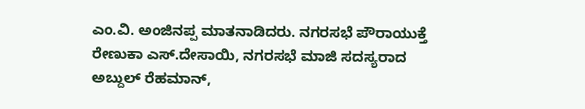ಎಂ.ವಿ. ಅಂಜಿನಪ್ಪ ಮಾತನಾಡಿದರು. ನಗರಸಭೆ ಪೌರಾಯುಕ್ತೆ ರೇಣುಕಾ ಎಸ್.ದೇಸಾಯಿ, ನಗರಸಭೆ ಮಾಜಿ ಸದಸ್ಯರಾದ ಅಬ್ದುಲ್ ರೆಹಮಾನ್,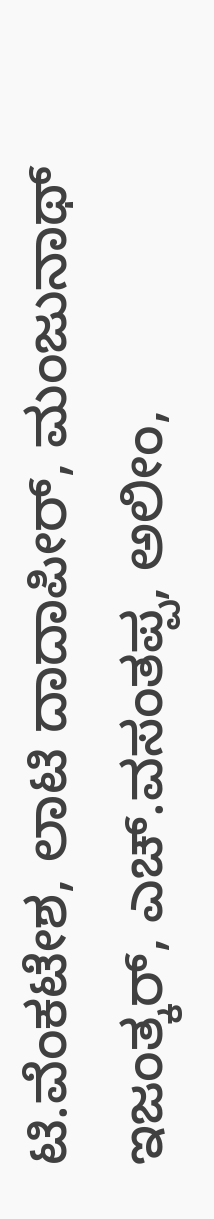ಟಿ.ವೆಂಕಟೇಶ, ಲಾಟಿ ದಾದಾಪೀರ್, ಮಂಜುನಾಥ್ ಇಜಂತ್ಕರ್, ಎಚ್.ವಸಂತಪ್ಪ, ಅಲೀಂ,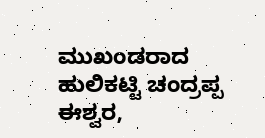ಮುಖಂಡರಾದ ಹುಲಿಕಟ್ಟಿ ಚಂದ್ರಪ್ಪ ಈಶ್ವರ,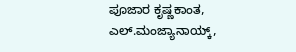ಪೂಜಾರ ಕೃಷ್ಣಕಾಂತ, ಎಲ್.ಮಂಜ್ಯಾನಾಯ್ಕ್,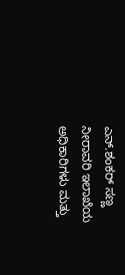ಎನ್.ಶಂಕರ್ ಸಣ್ಣ ನೀರಾವರಿ ಇಲಾಖೆಯ ಅಧಿಕಾರಿಗಳು ಮತ್ತು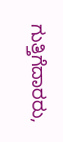ಗುತ್ತಿಗೆದಾರರು,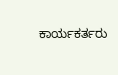ಕಾರ್ಯಕರ್ತರು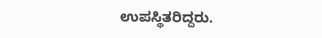ಉಪಸ್ಥಿತರಿದ್ದರು.